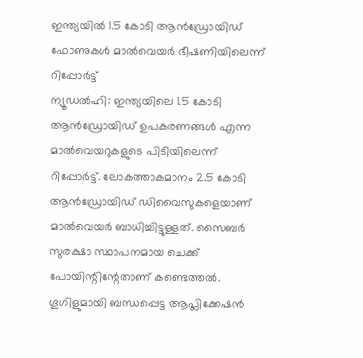ഇന്ത്യയിൽ 1.5 കോടി ആൻഡ്രോയിഡ് ഫോണുകൾ മാൽവെയർ ഭീഷണിയിലെന്ന് റിപ്പോർട്ട്
ന്യൂഡൽഹി: ഇന്ത്യയിലെ 1.5 കോടി ആൻഡ്രോയിഡ് ഉപകരണങ്ങൾ എന്ന മാൽവെയറുകളുടെ പിടിയിലെന്ന് റിപ്പോർട്ട്. ലോകത്താകമാനം 2.5 കോടി ആൻഡ്രോയിഡ് ഡിവൈസുകളെയാണ് മാൽവെയർ ബാധിച്ചിട്ടുള്ളത്. സൈബർ സുരക്ഷാ സ്ഥാപനമായ ചെക്ക് പോയിന്റിന്റേതാണ് കണ്ടെത്തൽ.
ഗൂഗിളുമായി ബന്ധപ്പെട്ട ആപ്ലിക്കേഷൻ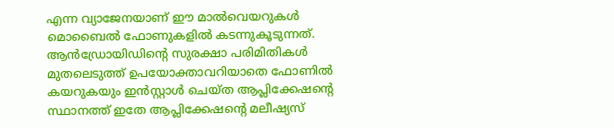എന്ന വ്യാജേനയാണ് ഈ മാൽവെയറുകൾ മൊബൈൽ ഫോണുകളിൽ കടന്നുകൂടുന്നത്. ആൻഡ്രോയിഡിന്റെ സുരക്ഷാ പരിമിതികൾ മുതലെടുത്ത് ഉപയോക്താവറിയാതെ ഫോണിൽ കയറുകയും ഇൻസ്റ്റാൾ ചെയ്ത ആപ്ലിക്കേഷന്റെ സ്ഥാനത്ത് ഇതേ ആപ്ലിക്കേഷന്റെ മലീഷ്യസ്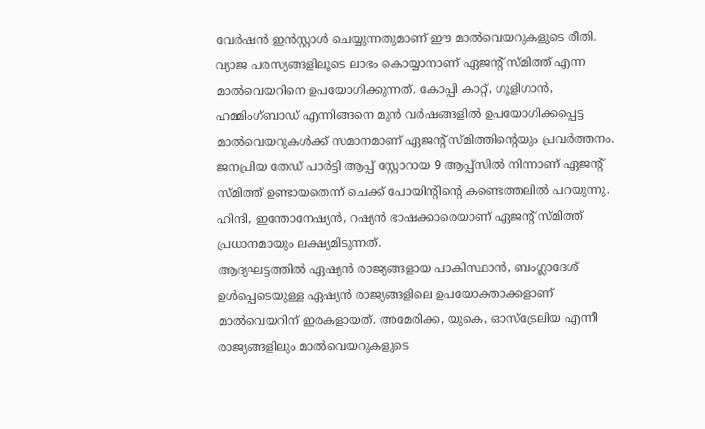വേർഷൻ ഇൻസ്റ്റാൾ ചെയ്യുന്നതുമാണ് ഈ മാൽവെയറുകളുടെ രീതി.
വ്യാജ പരസ്യങ്ങളിലൂടെ ലാഭം കൊയ്യാനാണ് ഏജന്റ് സ്മിത്ത് എന്ന മാൽവെയറിനെ ഉപയോഗിക്കുന്നത്. കോപ്പി കാറ്റ്, ഗൂളിഗാൻ, ഹമ്മിംഗ്ബാഡ് എന്നിങ്ങനെ മുൻ വർഷങ്ങളിൽ ഉപയോഗിക്കപ്പെട്ട മാൽവെയറുകൾക്ക് സമാനമാണ് ഏജന്റ് സ്മിത്തിന്റെയും പ്രവർത്തനം. ജനപ്രിയ തേഡ് പാർട്ടി ആപ്പ് സ്റ്റോറായ 9 ആപ്പ്സിൽ നിന്നാണ് ഏജന്റ് സ്മിത്ത് ഉണ്ടായതെന്ന് ചെക്ക് പോയിന്റിന്റെ കണ്ടെത്തലിൽ പറയുന്നു. ഹിന്ദി, ഇന്തോനേഷ്യൻ, റഷ്യൻ ഭാഷക്കാരെയാണ് ഏജന്റ് സ്മിത്ത് പ്രധാനമായും ലക്ഷ്യമിടുന്നത്.
ആദ്യഘട്ടത്തിൽ ഏഷ്യൻ രാജ്യങ്ങളായ പാകിസ്ഥാൻ, ബംഗ്ലാദേശ് ഉൾപ്പെടെയുള്ള ഏഷ്യൻ രാജ്യങ്ങളിലെ ഉപയോക്താക്കളാണ് മാൽവെയറിന് ഇരകളായത്. അമേരിക്ക, യുകെ, ഓസ്ട്രേലിയ എന്നീ രാജ്യങ്ങളിലും മാൽവെയറുകളുടെ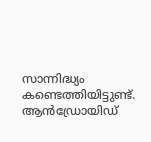സാന്നിദ്ധ്യം കണ്ടെത്തിയിട്ടുണ്ട്.
ആൻഡ്രോയിഡ്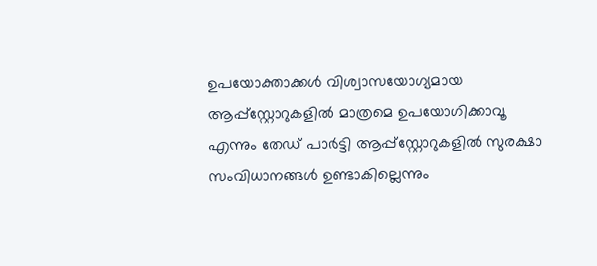ഉപയോക്താക്കൾ വിശ്വാസയോഗ്യമായ ആപ്പ്സ്റ്റോറുകളിൽ മാത്രമെ ഉപയോഗിക്കാവൂ എന്നും തേഡ് പാർട്ടി ആപ്പ്സ്റ്റോറുകളിൽ സുരക്ഷാ സംവിധാനങ്ങൾ ഉണ്ടാകില്ലെന്നും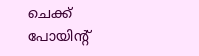ചെക്ക് പോയിന്റ്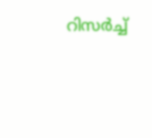റിസർച്ച്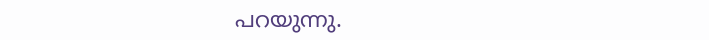പറയുന്നു.